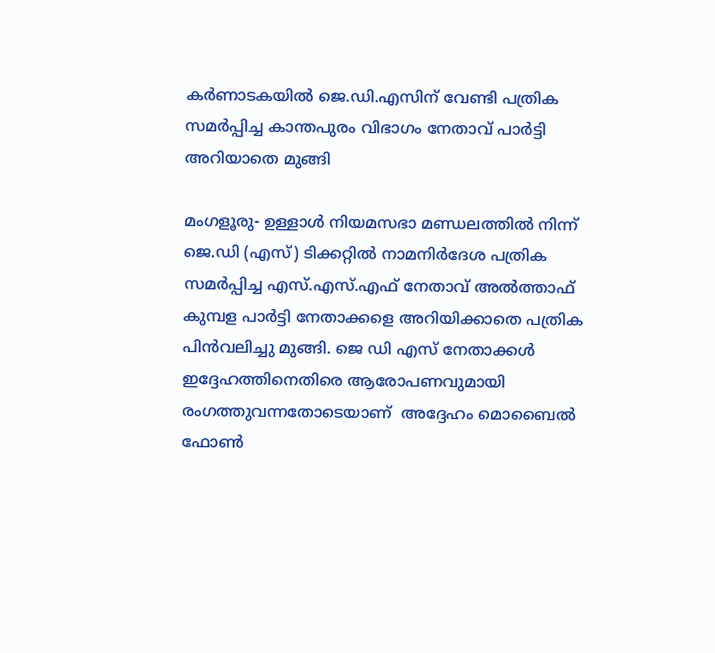കർണാടകയിൽ ജെ.ഡി.എസിന് വേണ്ടി പത്രിക സമർപ്പിച്ച കാന്തപുരം വിഭാഗം നേതാവ് പാർട്ടി അറിയാതെ മുങ്ങി

മംഗളൂരു- ഉള്ളാള്‍ നിയമസഭാ മണ്ഡലത്തില്‍ നിന്ന് ജെ.ഡി (എസ്) ടിക്കറ്റില്‍ നാമനിര്‍ദേശ പത്രിക സമര്‍പ്പിച്ച എസ്.എസ്.എഫ് നേതാവ് അല്‍ത്താഫ് കുമ്പള പാര്‍ട്ടി നേതാക്കളെ അറിയിക്കാതെ പത്രിക പിന്‍വലിച്ചു മുങ്ങി. ജെ ഡി എസ് നേതാക്കൾ ഇദ്ദേഹത്തിനെതിരെ ആരോപണവുമായി രംഗത്തുവന്നതോടെയാണ്  അദ്ദേഹം മൊബൈല്‍ ഫോണ്‍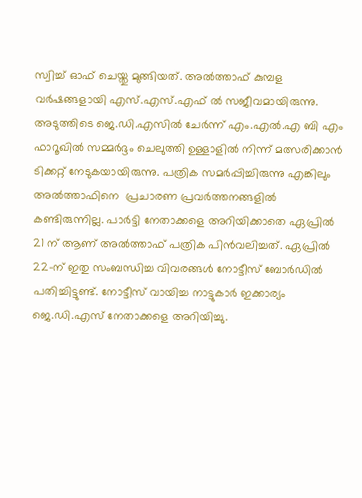സ്വിച്ച് ഓഫ് ചെയ്തു മുങ്ങിയത്. അല്‍ത്താഫ് കുമ്പള വര്‍ഷങ്ങളായി എസ്.എസ്.എഫ് ൽ സജീവമായിരുന്നു. അടുത്തിടെ ജെ.ഡി.എസിൽ ചേര്‍ന്ന് എം.എല്‍.എ ബി എം ഫാറൂഖിൽ സമ്മർദ്ദം ചെലുത്തി ഉള്ളാളില്‍ നിന്ന് മത്സരിക്കാന്‍ ടിക്കറ്റ് നേടുകയായിരുന്നു. പത്രിക സമര്‍പ്പിച്ചിരുന്നു എങ്കിലും അൽത്താഫിനെ  പ്രചാരണ പ്രവര്‍ത്തനങ്ങളില്‍ കണ്ടിരുന്നില്ല. പാര്‍ട്ടി നേതാക്കളെ അറിയിക്കാതെ ഏപ്രില്‍ 21 ന് ആണ് അല്‍ത്താഫ് പത്രിക പിന്‍വലിച്ചത്. ഏപ്രില്‍ 22-ന് ഇതു സംബന്ധിച്ച വിവരങ്ങള്‍ നോട്ടീസ് ബോര്‍ഡില്‍ പതിച്ചിട്ടുണ്ട്. നോട്ടീസ് വായിച്ച നാട്ടുകാര്‍ ഇക്കാര്യം ജെ.ഡി.എസ് നേതാക്കളെ അറിയിച്ചു.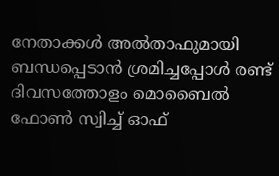നേതാക്കള്‍ അല്‍താഫുമായി ബന്ധപ്പെടാന്‍ ശ്രമിച്ചപ്പോള്‍ രണ്ട് ദിവസത്തോളം മൊബൈല്‍ ഫോണ്‍ സ്വിച്ച് ഓഫ്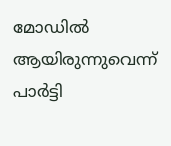മോഡില്‍ ആയിരുന്നുവെന്ന് പാർട്ടി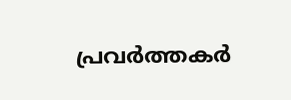പ്രവർത്തകർ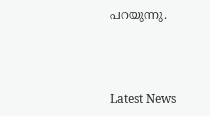പറയുന്നു.



Latest News